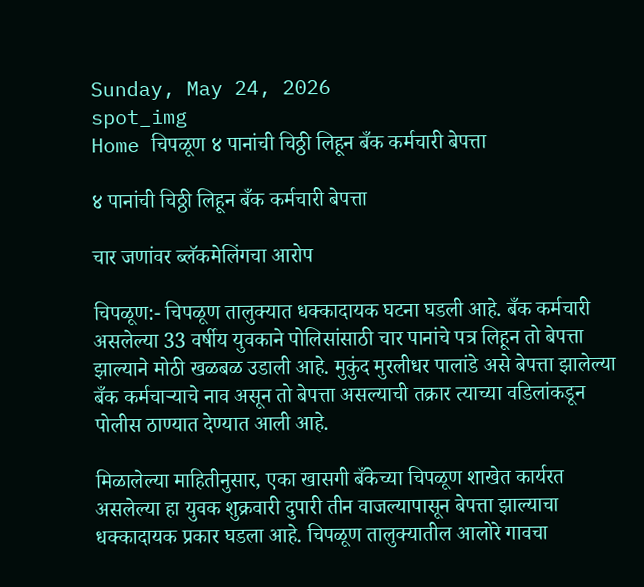Sunday, May 24, 2026
spot_img
Home चिपळूण ४ पानांची चिठ्ठी लिहून बँक कर्मचारी बेपत्ता

४ पानांची चिठ्ठी लिहून बँक कर्मचारी बेपत्ता

चार जणांवर ब्लॅकमेलिंगचा आरोप

चिपळूण:- चिपळूण तालुक्यात धक्कादायक घटना घडली आहे. बँक कर्मचारी असलेल्या 33 वर्षीय युवकाने पोलिसांसाठी चार पानांचे पत्र लिहून तो बेपत्ता झाल्याने मोठी खळबळ उडाली आहे. मुकुंद मुरलीधर पालांडे असे बेपत्ता झालेल्या बँक कर्मचाऱ्याचे नाव असून तो बेपत्ता असल्याची तक्रार त्याच्या वडिलांकडून पोलीस ठाण्यात देण्यात आली आहे.

मिळालेल्या माहितीनुसार, एका खासगी बँकेच्या चिपळूण शाखेत कार्यरत असलेल्या हा युवक शुक्रवारी दुपारी तीन वाजल्यापासून बेपत्ता झाल्याचा धक्कादायक प्रकार घडला आहे. चिपळूण तालुक्यातील आलोरे गावचा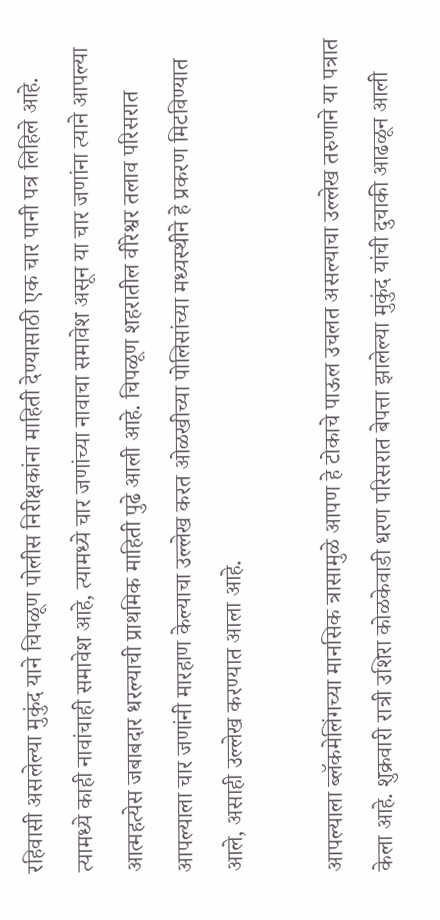रहिवासी असलेल्या मुकुंद याने चिपळूण पोलीस निरीक्षकांना माहिती देण्यासाठी एक चार पानी पत्र लिहिले आहे. त्यामध्ये काही नावांचाही समावेश आहे, त्यामध्ये चार जणांच्या नावाचा समावेश असून या चार जणांना त्याने आपल्या आत्महत्येस जबाबदार धरल्याची प्राथमिक माहिती पुढे आली आहे. चिपळूण शहरातील वीरेश्वर तलाव परिसरात आपल्याला चार जणांनी मारहाण केल्याचा उल्लेख करत ओळखीच्या पोलिसांच्या मध्यस्थीने हे प्रकरण मिटविण्यात आले, असाही उल्लेख करण्यात आला आहे.

आपल्याला ब्लॅकमेलिंगच्या मानसिक त्रासामुळे आपण हे टोकाचे पाऊल उचलत असल्याचा उल्लेख तरुणाने या पत्रात केला आहे. शुक्रवारी रात्री उशिरा कोळकेवाडी धरण परिसरात बेपत्ता झालेल्या मुकुंद यांची दुचाकी आढळून आली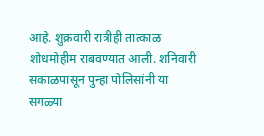आहे. शुक्रवारी रात्रीही तात्काळ शोधमोहीम राबवण्यात आली. शनिवारी सकाळपासून पुन्हा पोलिसांनी या सगळ्या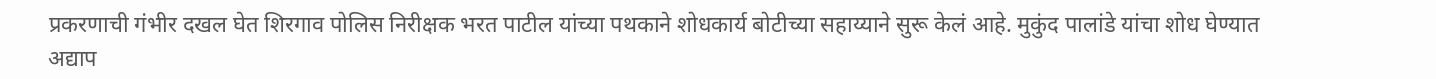प्रकरणाची गंभीर दखल घेत शिरगाव पोलिस निरीक्षक भरत पाटील यांच्या पथकाने शोधकार्य बोटीच्या सहाय्याने सुरू केलं आहे. मुकुंद पालांडे यांचा शोध घेण्यात अद्याप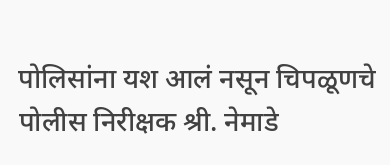पोलिसांना यश आलं नसून चिपळूणचे पोलीस निरीक्षक श्री. नेमाडे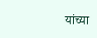यांच्या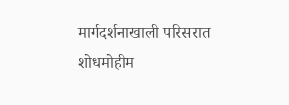मार्गदर्शनाखाली परिसरात शोधमोहीम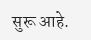सुरू आहे.